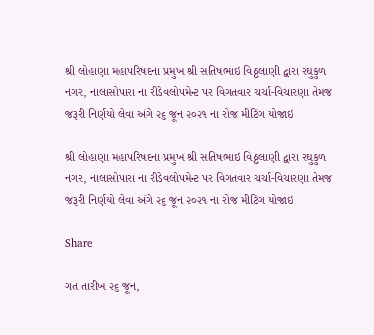શ્રી લોહાણા મહાપરિષદના પ્રમુખ શ્રી સતિષભાઇ વિઠ્ઠલાણી દ્વારા રઘુકુળ નગર, નાલાસોપારા ના રીડેવલોપમેન્ટ પર વિગતવાર ચર્ચા-વિચારણા તેમજ જરૂરી નિર્ણયો લેવા અંગે ૨૬ જૂન ૨૦૨૧ ના રોજ મીટિંગ યોજાઇ

શ્રી લોહાણા મહાપરિષદના પ્રમુખ શ્રી સતિષભાઇ વિઠ્ઠલાણી દ્વારા રઘુકુળ નગર, નાલાસોપારા ના રીડેવલોપમેન્ટ પર વિગતવાર ચર્ચા-વિચારણા તેમજ જરૂરી નિર્ણયો લેવા અંગે ૨૬ જૂન ૨૦૨૧ ના રોજ મીટિંગ યોજાઇ

Share

ગત તારીખ ૨૬ જૂન,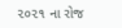૨૦૨૧ ના રોજ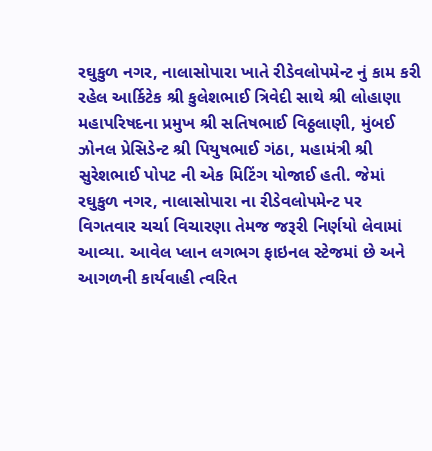રઘુકુળ નગર, નાલાસોપારા ખાતે રીડેવલોપમેન્ટ નું કામ કરી રહેલ આર્કિટેક શ્રી કુલેશભાઈ ત્રિવેદી સાથે શ્રી લોહાણા મહાપરિષદના પ્રમુખ શ્રી સતિષભાઈ વિઠ્ઠલાણી, મુંબઈ ઝોનલ પ્રેસિડેન્ટ શ્રી પિયુષભાઈ ગંઠા, મહામંત્રી શ્રી સુરેશભાઈ પોપટ ની એક મિટિંગ યોજાઈ હતી. જેમાં રઘુકુળ નગર, નાલાસોપારા ના રીડેવલોપમેન્ટ પર વિગતવાર ચર્ચા વિચારણા તેમજ જરૂરી નિર્ણયો લેવામાં આવ્યા. આવેલ પ્લાન લગભગ ફાઇનલ સ્ટેજમાં છે અને આગળની કાર્યવાહી ત્વરિત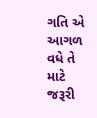ગતિ એ આગળ વધે તે માટે જરૂરી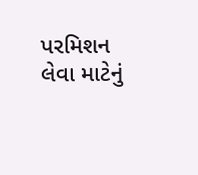પરમિશન લેવા માટેનું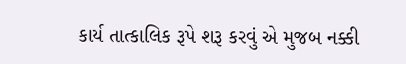કાર્ય તાત્કાલિક રૂપે શરૂ કરવું એ મુજબ નક્કી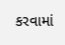કરવામાં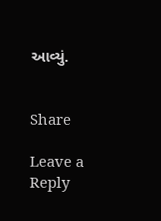આવ્યું.


Share

Leave a Reply